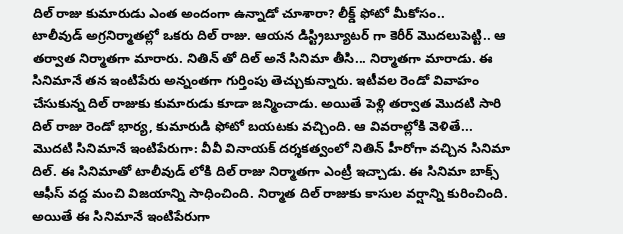దిల్ రాజు కుమారుడు ఎంత అందంగా ఉన్నాడో చూశారా? లీక్డ్ ఫోటో మీకోసం..
టాలీవుడ్ అగ్రనిర్మాతల్లో ఒకరు దిల్ రాజు. ఆయన డిస్ట్రిబ్యూటర్ గా కెరీర్ మొదలుపెట్టి.. ఆ తర్వాత నిర్మాతగా మారారు. నితిన్ తో దిల్ అనే సినిమా తీసి... నిర్మాతగా మారాడు. ఈ సినిమానే తన ఇంటిపేరు అన్నంతగా గుర్తింపు తెచ్చుకున్నారు. ఇటీవల రెండో వివాహం చేసుకున్న దిల్ రాజుకు కుమారుడు కూడా జన్మించాడు. అయితే పెళ్లి తర్వాత మొదటి సారి దిల్ రాజు రెండో భార్య, కుమారుడి ఫోటో బయటకు వచ్చింది. ఆ వివరాల్లోకి వెళితే...
మొదటి సినిమానే ఇంటిపేరుగా: వీవీ వినాయక్ దర్శకత్వంలో నితిన్ హీరోగా వచ్చిన సినిమా దిల్. ఈ సినిమాతో టాలీవుడ్ లోకి దిల్ రాజు నిర్మాతగా ఎంట్రీ ఇచ్చాడు. ఈ సినిమా బాక్స్ ఆఫీస్ వద్ద మంచి విజయాన్ని సాధించింది. నిర్మాత దిల్ రాజుకు కాసుల వర్షాన్ని కురించింది. అయితే ఈ సినిమానే ఇంటిపేరుగా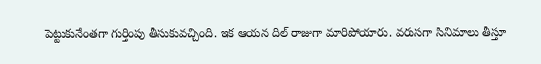పెట్టుకునేంతగా గుర్తింపు తీసుకువచ్చింది. ఇక ఆయన దిల్ రాజుగా మారిపోయారు. వరుసగా సినిమాలు తీస్తూ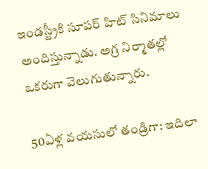ఇండస్ట్రీకి సూపర్ హిట్ సినిమాలు అందిస్తున్నాడు. అగ్ర నిర్మాతల్లో ఒకరుగా వెలుగుతున్నారు.

50ఏళ్ల వయసులో తండ్రిగా: ఇదిలా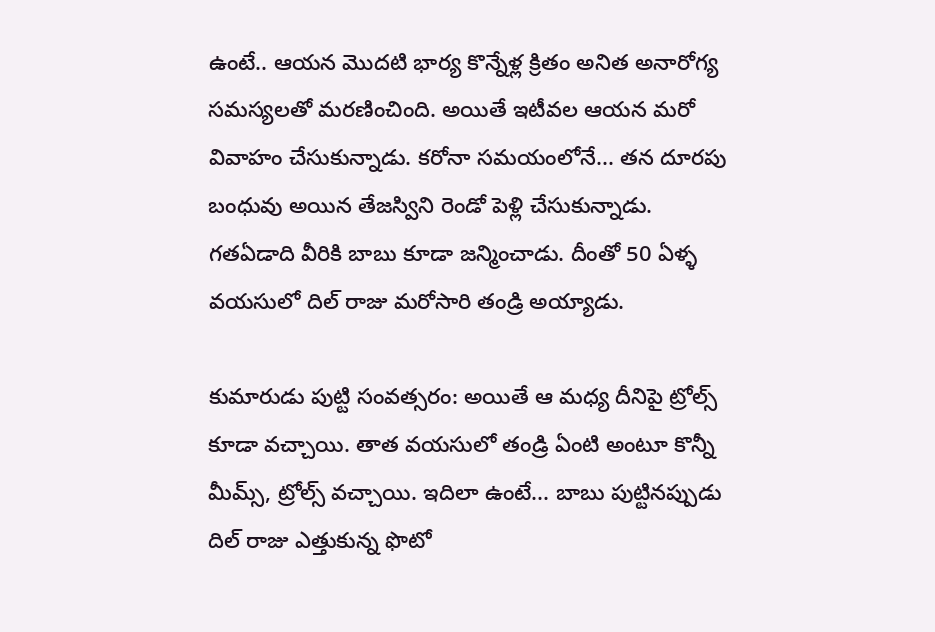ఉంటే.. ఆయన మొదటి భార్య కొన్నేళ్ల క్రితం అనిత అనారోగ్య సమస్యలతో మరణించింది. అయితే ఇటీవల ఆయన మరో వివాహం చేసుకున్నాడు. కరోనా సమయంలోనే... తన దూరపు బంధువు అయిన తేజస్విని రెండో పెళ్లి చేసుకున్నాడు. గతఏడాది వీరికి బాబు కూడా జన్మించాడు. దీంతో 50 ఏళ్ళ వయసులో దిల్ రాజు మరోసారి తండ్రి అయ్యాడు.

కుమారుడు పుట్టి సంవత్సరం: అయితే ఆ మధ్య దీనిపై ట్రోల్స్ కూడా వచ్చాయి. తాత వయసులో తండ్రి ఏంటి అంటూ కొన్నీ మీమ్స్, ట్రోల్స్ వచ్చాయి. ఇదిలా ఉంటే... బాబు పుట్టినప్పుడు దిల్ రాజు ఎత్తుకున్న ఫొటో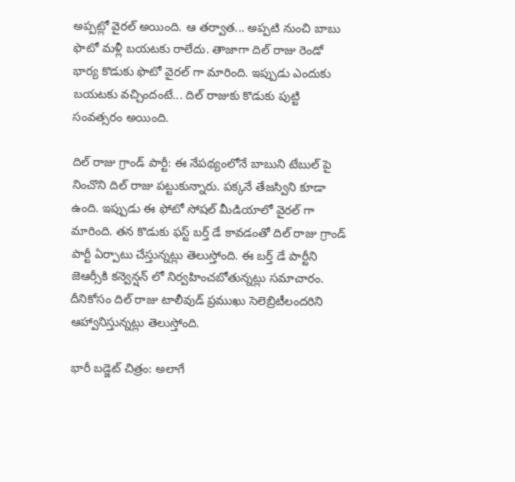అప్పట్లో వైరల్ అయింది. ఆ తర్వాత... అప్పటి నుంచి బాబు ఫొటో మళ్లీ బయటకు రాలేదు. తాజాగా దిల్ రాజు రెండో భార్య కొడుకు ఫొటో వైరల్ గా మారింది. ఇప్పుడు ఎందుకు బయటకు వచ్చిందంటే... దిల్ రాజుకు కొడుకు పుట్టి సంవత్సరం అయింది.

దిల్ రాజు గ్రాండ్ పార్టీ: ఈ నేపథ్యంలోనే బాబుని టేబుల్ పై నించొని దిల్ రాజు పట్టుకున్నారు. పక్కనే తేజస్విని కూడా ఉంది. ఇప్పుడు ఈ ఫోటో సోషల్ మీడియాలో వైరల్ గా మారింది. తన కొడుకు ఫస్ట్ బర్త్ డే కావడంతో దిల్ రాజు గ్రాండ్ పార్టీ ఏర్పాటు చేస్తున్నట్లు తెలుస్తోంది. ఈ బర్త్ డే పార్టీని జెఆర్సీకి కన్వెన్షన్ లో నిర్వహించబోతున్నట్లు సమాచారం. దీనికోసం దిల్ రాజు టాలీవుడ్ ప్రముఖు సెలెబ్రిటీలందరిని ఆహ్వానిస్తున్నట్లు తెలుస్తోంది.

భారీ బడ్జెట్ చిత్రం: అలాగే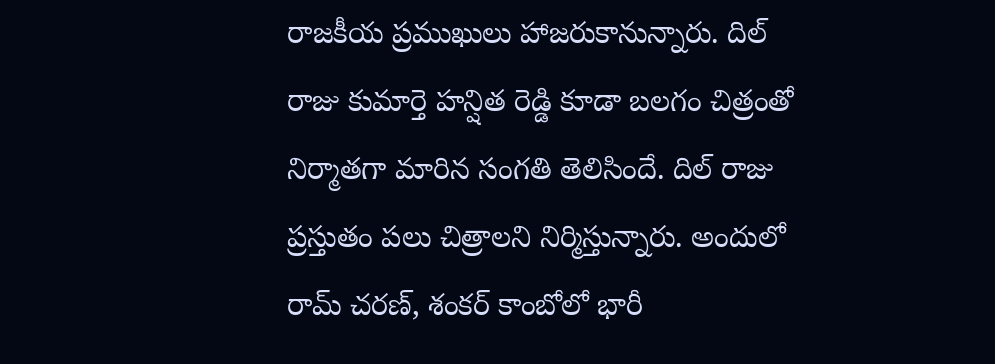రాజకీయ ప్రముఖులు హాజరుకానున్నారు. దిల్ రాజు కుమార్తె హన్షిత రెడ్డి కూడా బలగం చిత్రంతో నిర్మాతగా మారిన సంగతి తెలిసిందే. దిల్ రాజు ప్రస్తుతం పలు చిత్రాలని నిర్మిస్తున్నారు. అందులో రామ్ చరణ్, శంకర్ కాంబోలో భారీ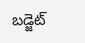బడ్జెట్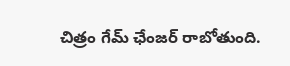చిత్రం గేమ్ ఛేంజర్ రాబోతుంది.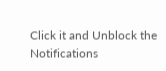Click it and Unblock the Notifications